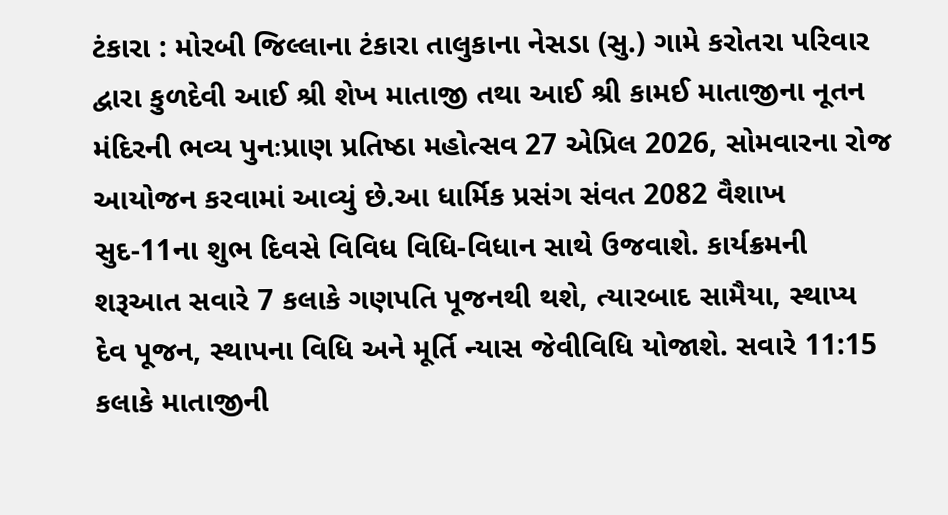ટંકારા : મોરબી જિલ્લાના ટંકારા તાલુકાના નેસડા (સુ.) ગામે કરોતરા પરિવાર દ્વારા કુળદેવી આઈ શ્રી શેખ માતાજી તથા આઈ શ્રી કામઈ માતાજીના નૂતન મંદિરની ભવ્ય પુનઃપ્રાણ પ્રતિષ્ઠા મહોત્સવ 27 એપ્રિલ 2026, સોમવારના રોજ આયોજન કરવામાં આવ્યું છે.આ ધાર્મિક પ્રસંગ સંવત 2082 વૈશાખ સુદ-11ના શુભ દિવસે વિવિધ વિધિ-વિધાન સાથે ઉજવાશે. કાર્યક્રમની શરૂઆત સવારે 7 કલાકે ગણપતિ પૂજનથી થશે, ત્યારબાદ સામૈયા, સ્થાપ્ય દેવ પૂજન, સ્થાપના વિધિ અને મૂર્તિ ન્યાસ જેવીવિધિ યોજાશે. સવારે 11:15 કલાકે માતાજીની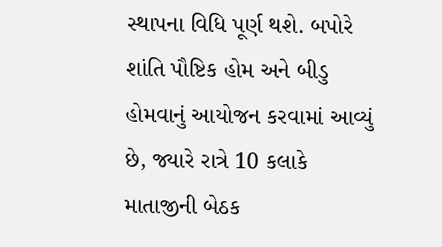સ્થાપના વિધિ પૂર્ણ થશે. બપોરે શાંતિ પૌષ્ટિક હોમ અને બીડુ હોમવાનું આયોજન કરવામાં આવ્યું છે, જ્યારે રાત્રે 10 કલાકે માતાજીની બેઠક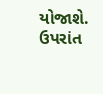યોજાશે. ઉપરાંત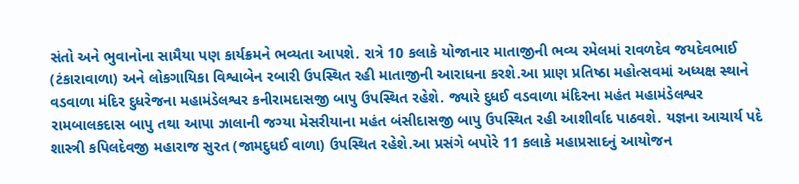સંતો અને ભુવાનોના સામૈયા પણ કાર્યક્રમને ભવ્યતા આપશે. રાત્રે 10 કલાકે યોજાનાર માતાજીની ભવ્ય રમેલમાં રાવળદેવ જયદેવભાઈ (ટંકારાવાળા) અને લોકગાયિકા વિશ્વાબેન રબારી ઉપસ્થિત રહી માતાજીની આરાધના કરશે.આ પ્રાણ પ્રતિષ્ઠા મહોત્સવમાં અધ્યક્ષ સ્થાને વડવાળા મંદિર દુધરેજના મહામંડેલશ્વર કનીરામદાસજી બાપુ ઉપસ્થિત રહેશે. જ્યારે દુધઈ વડવાળા મંદિરના મહંત મહામંડેલશ્વર રામબાલકદાસ બાપુ તથા આપા ઝાલાની જગ્યા મેસરીયાના મહંત બંસીદાસજી બાપુ ઉપસ્થિત રહી આશીર્વાદ પાઠવશે. યજ્ઞના આચાર્ય પદે શાસ્ત્રી કપિલદેવજી મહારાજ સુરત (જામદુધઈ વાળા) ઉપસ્થિત રહેશે.આ પ્રસંગે બપોરે 11 કલાકે મહાપ્રસાદનું આયોજન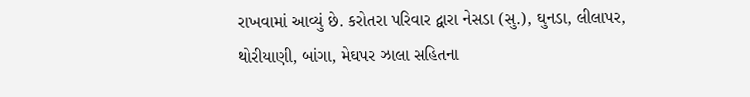રાખવામાં આવ્યું છે. કરોતરા પરિવાર દ્વારા નેસડા (સુ.), ઘુનડા, લીલાપર, થોરીયાણી, બાંગા, મેઘપર ઝાલા સહિતના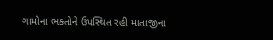ગામોના ભક્તોને ઉપસ્થિત રહી માતાજીના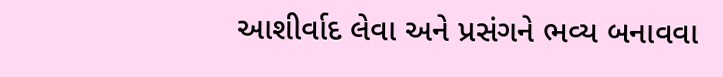આશીર્વાદ લેવા અને પ્રસંગને ભવ્ય બનાવવા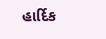હાર્દિક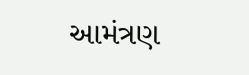આમંત્રણ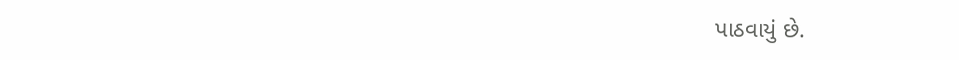પાઠવાયું છે.